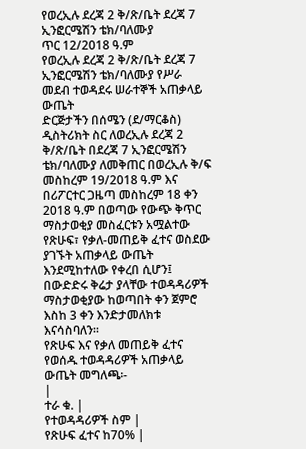የወረኢሉ ደረጃ 2 ቅ/ጽ/ቤት ደረጃ 7 ኢንፎርሜሽን ቴክ/ባለሙያ
ጥር 12/2018 ዓ.ም
የወረኢሉ ደረጃ 2 ቅ/ጽ/ቤት ደረጃ 7 ኢንፎርሜሽን ቴክ/ባለሙያ የሥራ መደብ ተወዳደሩ ሠራተኞች አጠቃላይ ውጤት
ድርጅታችን በሰሜን (ደ/ማርቆስ) ዲስትሪክት ስር ለወረኢሉ ደረጃ 2 ቅ/ጽ/ቤት በደረጃ 7 ኢንፎርሜሽን ቴክ/ባለሙያ ለመቅጠር በወረኢሉ ቅ/ፍ መስከረም 19/2018 ዓ.ም እና በሪፖርተር ጋዜጣ መስከረም 18 ቀን 2018 ዓ.ም በወጣው የውጭ ቅጥር ማስታወቂያ መስፈርቱን አሟልተው የጽሁፍ፣ የቃለ-መጠይቅ ፈተና ወስደው ያገኙት አጠቃላይ ውጤት እንደሚከተለው የቀረበ ሲሆን፤ በውድድሩ ቅሬታ ያላቸው ተወዳዳሪዎች ማስታወቂያው ከወጣበት ቀን ጀምሮ እስከ 3 ቀን እንድታመለክቱ እናሳስባለን፡፡
የጽሁፍ እና የቃለ መጠይቅ ፈተና የወሰዱ ተወዳዳሪዎች አጠቃላይ ውጤት መግለጫ፡-
|
ተራ ቁ. |
የተወዳዳሪዎች ስም |
የጽሁፍ ፈተና ከ70% |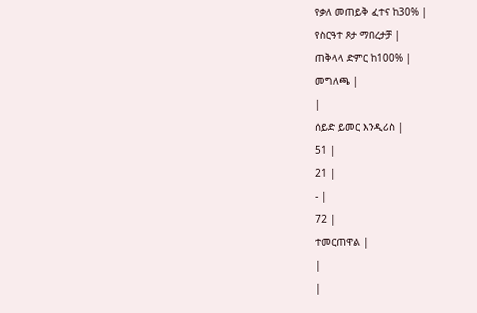የቃለ መጠይቅ ፈተና ከ30% |
የስርዓተ ጾታ ማበረታቻ |
ጠቅላላ ድምር ከ100% |
መግለጫ |
|
ሰይድ ይመር እንዲሪስ |
51 |
21 |
- |
72 |
ተመርጠዋል |
|
|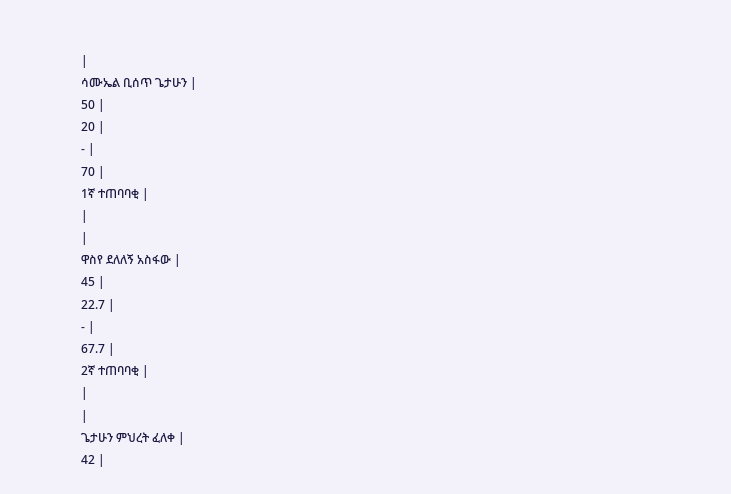|
ሳሙኤል ቢሰጥ ጌታሁን |
50 |
20 |
- |
70 |
1ኛ ተጠባባቂ |
|
|
ዋስየ ደለለኝ አስፋው |
45 |
22.7 |
- |
67.7 |
2ኛ ተጠባባቂ |
|
|
ጌታሁን ምህረት ፈለቀ |
42 |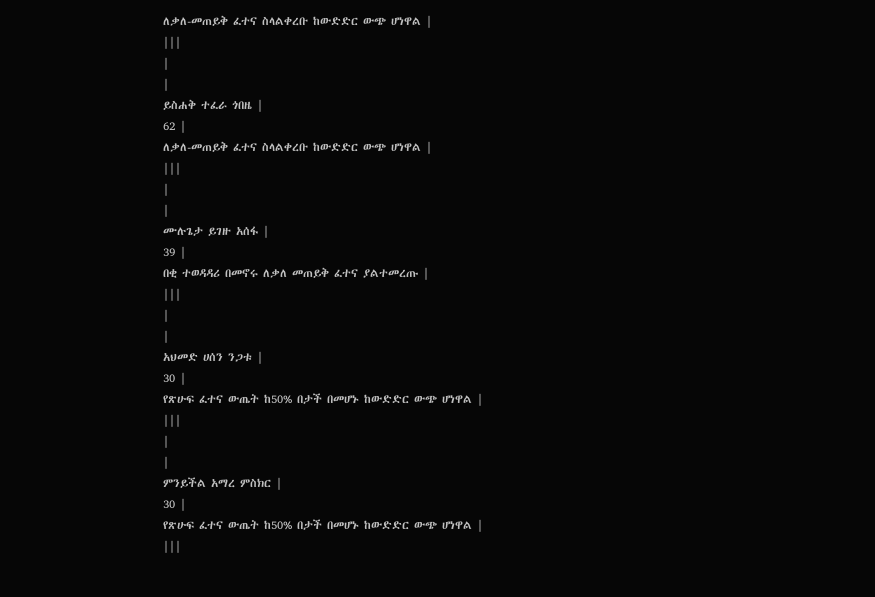ለቃለ-መጠይቅ ፈተና ስላልቀረቡ ከውድድር ውጭ ሆነዋል |
|||
|
|
ይስሐቅ ተፈራ ጎበዜ |
62 |
ለቃለ-መጠይቅ ፈተና ስላልቀረቡ ከውድድር ውጭ ሆነዋል |
|||
|
|
ሙሉጌታ ይገዙ አሰፋ |
39 |
በቂ ተወዳዳሪ በመኖሩ ለቃለ መጠይቅ ፈተና ያልተመረጡ |
|||
|
|
አህመድ ሀሰን ንጋቱ |
30 |
የጽሁፍ ፈተና ውጤት ከ50% በታች በመሆኑ ከውድድር ውጭ ሆነዋል |
|||
|
|
ምንይችል አማረ ምስክር |
30 |
የጽሁፍ ፈተና ውጤት ከ50% በታች በመሆኑ ከውድድር ውጭ ሆነዋል |
|||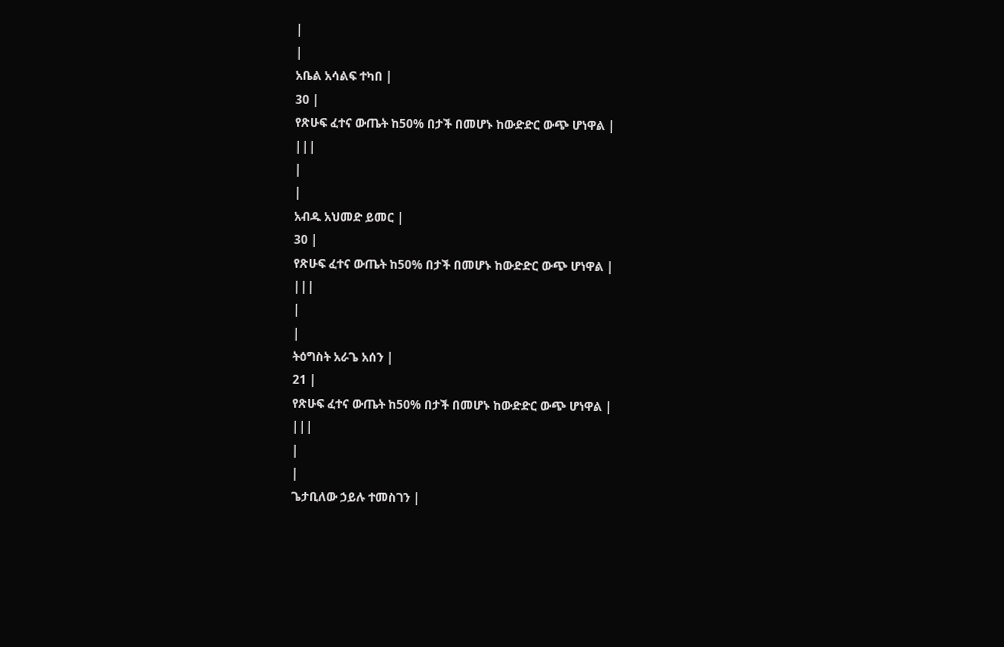|
|
አቤል አሳልፍ ተካበ |
30 |
የጽሁፍ ፈተና ውጤት ከ50% በታች በመሆኑ ከውድድር ውጭ ሆነዋል |
|||
|
|
አብዱ አህመድ ይመር |
30 |
የጽሁፍ ፈተና ውጤት ከ50% በታች በመሆኑ ከውድድር ውጭ ሆነዋል |
|||
|
|
ትዕግስት አራጌ አሰን |
21 |
የጽሁፍ ፈተና ውጤት ከ50% በታች በመሆኑ ከውድድር ውጭ ሆነዋል |
|||
|
|
ጌታቢለው ኃይሉ ተመስገን |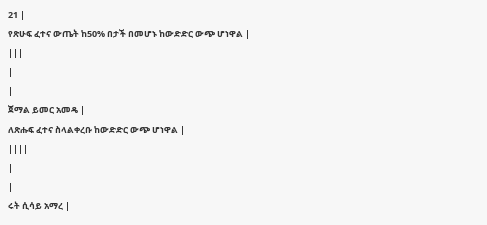21 |
የጽሁፍ ፈተና ውጤት ከ50% በታች በመሆኑ ከውድድር ውጭ ሆነዋል |
|||
|
|
ጀማል ይመር አመዴ |
ለጽሑፍ ፈተና ስላልቀረቡ ከውድድር ውጭ ሆነዋል |
||||
|
|
ሩት ሲሳይ አማረ |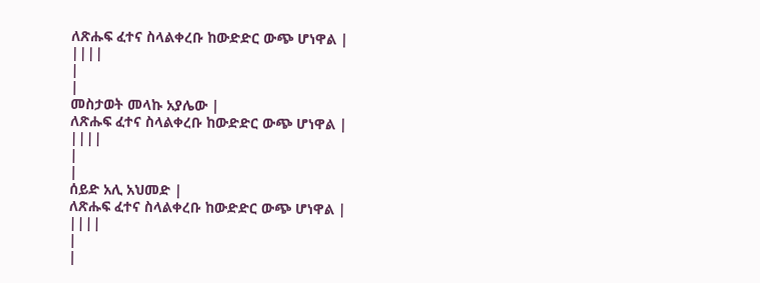ለጽሑፍ ፈተና ስላልቀረቡ ከውድድር ውጭ ሆነዋል |
||||
|
|
መስታወት መላኩ አያሌው |
ለጽሑፍ ፈተና ስላልቀረቡ ከውድድር ውጭ ሆነዋል |
||||
|
|
ሰይድ አሊ አህመድ |
ለጽሑፍ ፈተና ስላልቀረቡ ከውድድር ውጭ ሆነዋል |
||||
|
|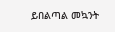ይበልጣል መኳንት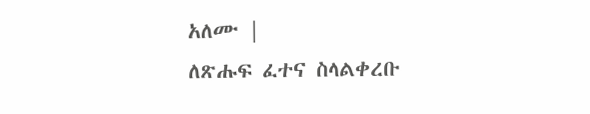አለሙ |
ለጽሑፍ ፈተና ስላልቀረቡ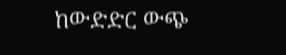ከውድድር ውጭ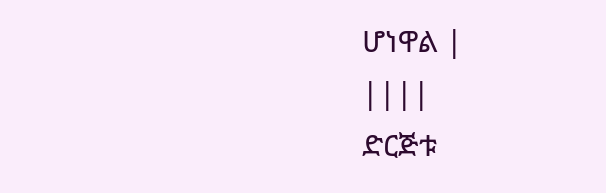ሆነዋል |
||||
ድርጅቱ